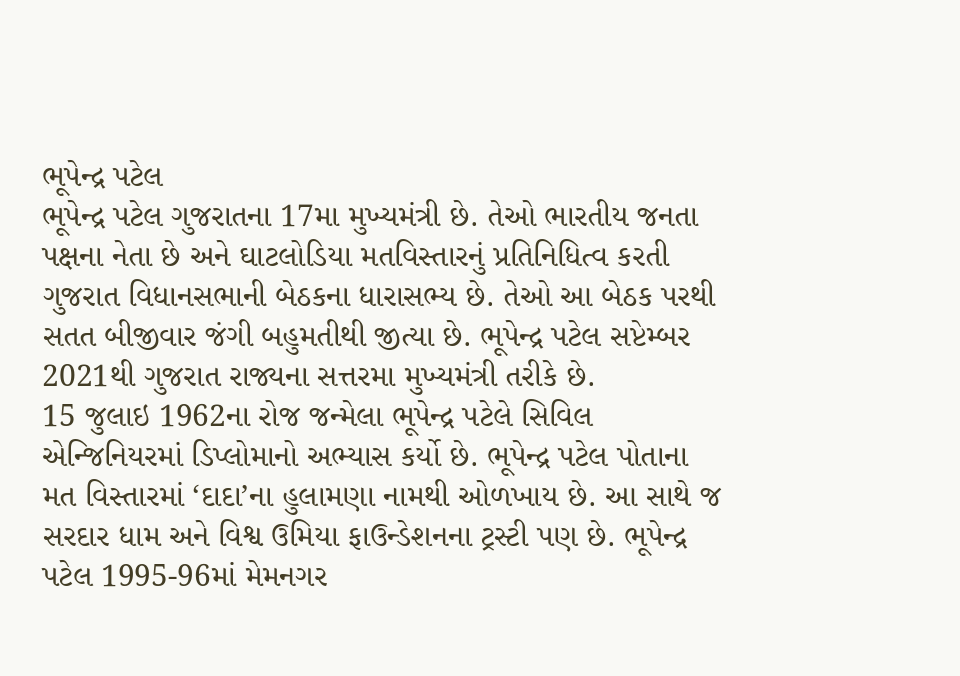ભૂપેન્દ્ર પટેલ
ભૂપેન્દ્ર પટેલ ગુજરાતના 17મા મુખ્યમંત્રી છે. તેઓ ભારતીય જનતા પક્ષના નેતા છે અને ઘાટલોડિયા મતવિસ્તારનું પ્રતિનિધિત્વ કરતી ગુજરાત વિધાનસભાની બેઠકના ધારાસભ્ય છે. તેઓ આ બેઠક પરથી સતત બીજીવાર જંગી બહુમતીથી જીત્યા છે. ભૂપેન્દ્ર પટેલ સપ્ટેમ્બર 2021થી ગુજરાત રાજ્યના સત્તરમા મુખ્યમંત્રી તરીકે છે.
15 જુલાઇ 1962ના રોજ જન્મેલા ભૂપેન્દ્ર પટેલે સિવિલ એન્જિનિયરમાં ડિપ્લોમાનો અભ્યાસ કર્યો છે. ભૂપેન્દ્ર પટેલ પોતાના મત વિસ્તારમાં ‘દાદા’ના હુલામણા નામથી ઓળખાય છે. આ સાથે જ સરદાર ધામ અને વિશ્વ ઉમિયા ફાઉન્ડેશનના ટ્રસ્ટી પણ છે. ભૂપેન્દ્ર પટેલ 1995-96માં મેમનગર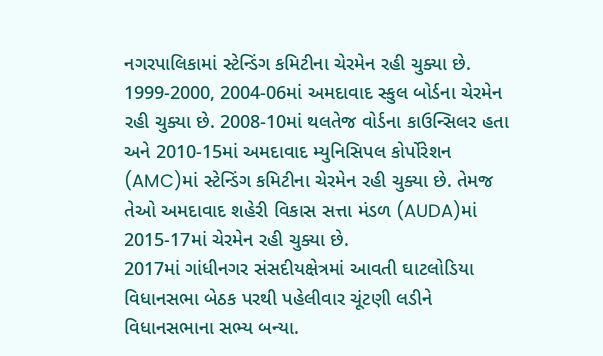નગરપાલિકામાં સ્ટેન્ડિંગ કમિટીના ચેરમેન રહી ચુક્યા છે. 1999-2000, 2004-06માં અમદાવાદ સ્કુલ બોર્ડના ચેરમેન રહી ચુક્યા છે. 2008-10માં થલતેજ વોર્ડના કાઉન્સિલર હતા અને 2010-15માં અમદાવાદ મ્યુનિસિપલ કોર્પોરેશન (AMC)માં સ્ટેન્ડિંગ કમિટીના ચેરમેન રહી ચુક્યા છે. તેમજ તેઓ અમદાવાદ શહેરી વિકાસ સત્તા મંડળ (AUDA)માં 2015-17માં ચેરમેન રહી ચુક્યા છે.
2017માં ગાંધીનગર સંસદીયક્ષેત્રમાં આવતી ઘાટલોડિયા વિધાનસભા બેઠક પરથી પહેલીવાર ચૂંટણી લડીને વિધાનસભાના સભ્ય બન્યા.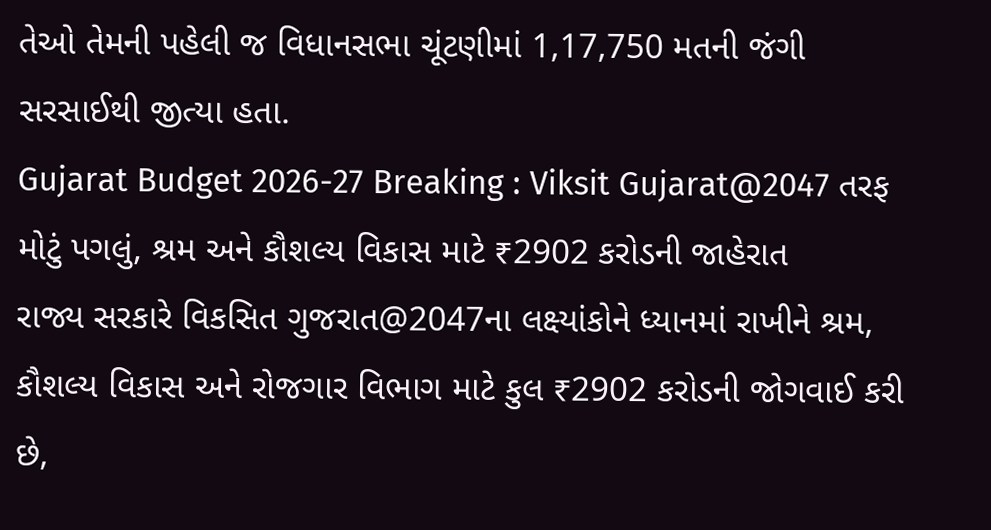તેઓ તેમની પહેલી જ વિધાનસભા ચૂંટણીમાં 1,17,750 મતની જંગી સરસાઈથી જીત્યા હતા.
Gujarat Budget 2026-27 Breaking : Viksit Gujarat@2047 તરફ મોટું પગલું, શ્રમ અને કૌશલ્ય વિકાસ માટે ₹2902 કરોડની જાહેરાત
રાજ્ય સરકારે વિકસિત ગુજરાત@2047ના લક્ષ્યાંકોને ધ્યાનમાં રાખીને શ્રમ, કૌશલ્ય વિકાસ અને રોજગાર વિભાગ માટે કુલ ₹2902 કરોડની જોગવાઈ કરી છે,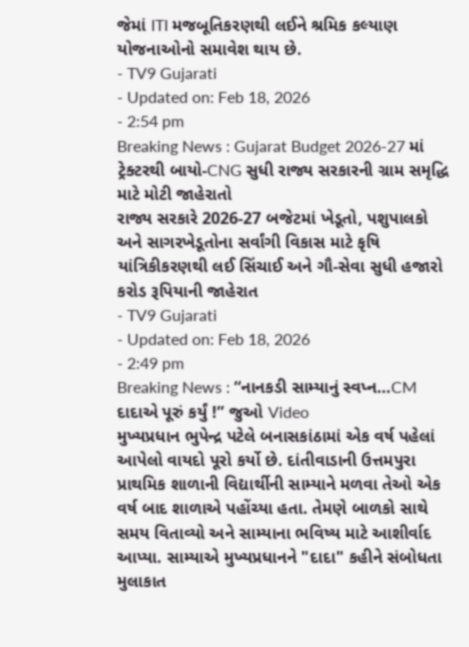જેમાં ITI મજબૂતિકરણથી લઈને શ્રમિક કલ્યાણ યોજનાઓનો સમાવેશ થાય છે.
- TV9 Gujarati
- Updated on: Feb 18, 2026
- 2:54 pm
Breaking News : Gujarat Budget 2026-27 માં ટ્રેક્ટરથી બાયો-CNG સુધી રાજ્ય સરકારની ગ્રામ સમૃદ્ધિ માટે મોટી જાહેરાતો
રાજ્ય સરકારે 2026-27 બજેટમાં ખેડૂતો, પશુપાલકો અને સાગરખેડૂતોના સર્વાંગી વિકાસ માટે કૃષિ યાંત્રિકીકરણથી લઈ સિંચાઈ અને ગૌ-સેવા સુધી હજારો કરોડ રૂપિયાની જાહેરાત
- TV9 Gujarati
- Updated on: Feb 18, 2026
- 2:49 pm
Breaking News : “નાનકડી સામ્યાનું સ્વપ્ન…CM દાદાએ પૂરું કર્યું !” જુઓ Video
મુખ્યપ્રધાન ભુપેન્દ્ર પટેલે બનાસકાંઠામાં એક વર્ષ પહેલાં આપેલો વાયદો પૂરો કર્યો છે. દાંતીવાડાની ઉત્તમપુરા પ્રાથમિક શાળાની વિદ્યાર્થીની સામ્યાને મળવા તેઓ એક વર્ષ બાદ શાળાએ પહોંચ્યા હતા. તેમણે બાળકો સાથે સમય વિતાવ્યો અને સામ્યાના ભવિષ્ય માટે આશીર્વાદ આપ્યા. સામ્યાએ મુખ્યપ્રધાનને "દાદા" કહીને સંબોધતા મુલાકાત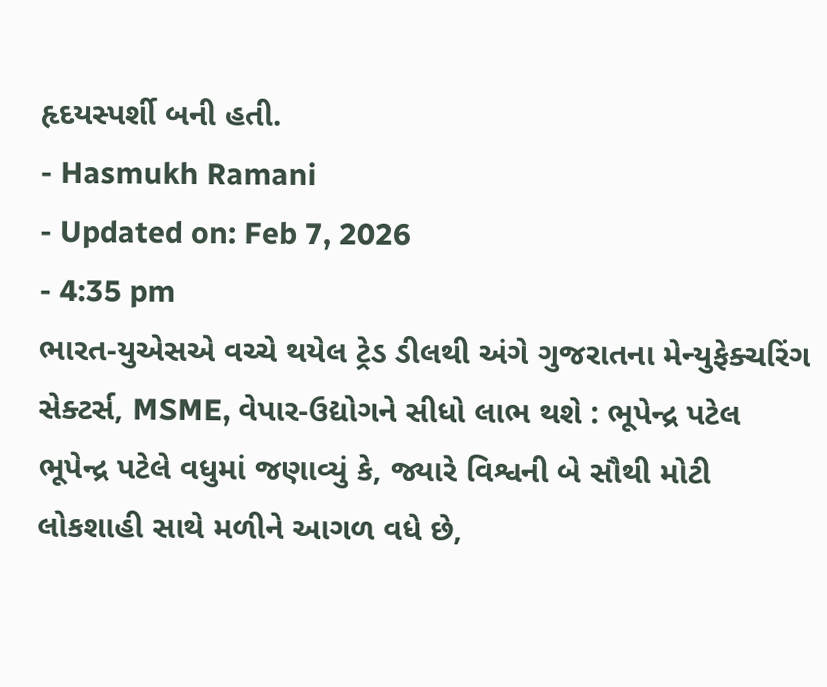હૃદયસ્પર્શી બની હતી.
- Hasmukh Ramani
- Updated on: Feb 7, 2026
- 4:35 pm
ભારત-યુએસએ વચ્ચે થયેલ ટ્રેડ ડીલથી અંગે ગુજરાતના મેન્યુફેક્ચરિંગ સેક્ટર્સ, MSME, વેપાર-ઉદ્યોગને સીધો લાભ થશે : ભૂપેન્દ્ર પટેલ
ભૂપેન્દ્ર પટેલે વધુમાં જણાવ્યું કે, જ્યારે વિશ્વની બે સૌથી મોટી લોકશાહી સાથે મળીને આગળ વધે છે,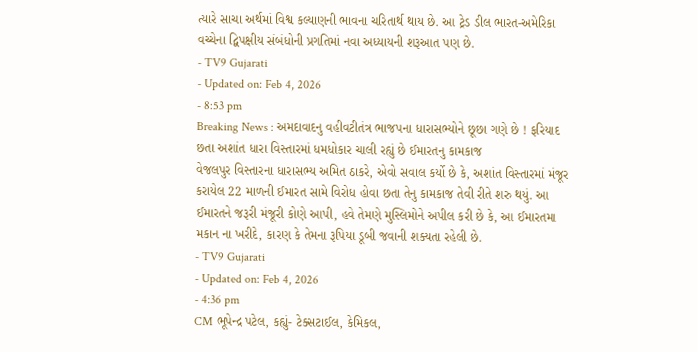ત્યારે સાચા અર્થમાં વિશ્વ કલ્યાણની ભાવના ચરિતાર્થ થાય છે. આ ટ્રેડ ડીલ ભારત-અમેરિકા વચ્ચેના દ્વિપક્ષીય સંબંધોની પ્રગતિમાં નવા અધ્યાયની શરૂઆત પણ છે.
- TV9 Gujarati
- Updated on: Feb 4, 2026
- 8:53 pm
Breaking News : અમદાવાદનુ વહીવટીતંત્ર ભાજપના ધારાસભ્યોને છૂછા ગણે છે ! ફરિયાદ છતા અશાંત ધારા વિસ્તારમાં ધમધોકાર ચાલી રહ્યું છે ઈમારતનુ કામકાજ
વેજલપુર વિસ્તારના ધારાસભ્ય અમિત ઠાકરે, એવો સવાલ કર્યો છે કે, અશાંત વિસ્તારમાં મંજૂર કરાયેલ 22 માળની ઈમારત સામે વિરોધ હોવા છતા તેનુ કામકાજ તેવી રીતે શરુ થયું. આ ઈમારતને જરૂરી મંજૂરી કોણે આપી, હવે તેમણે મુસ્લિમોને અપીલ કરી છે કે, આ ઈમારતમા મકાન ના ખરીદે, કારણ કે તેમના રૂપિયા ડૂબી જવાની શક્યતા રહેલી છે.
- TV9 Gujarati
- Updated on: Feb 4, 2026
- 4:36 pm
CM ભૂપેન્દ્ર પટેલ, કહ્યું- ટેક્સટાઈલ, કેમિકલ,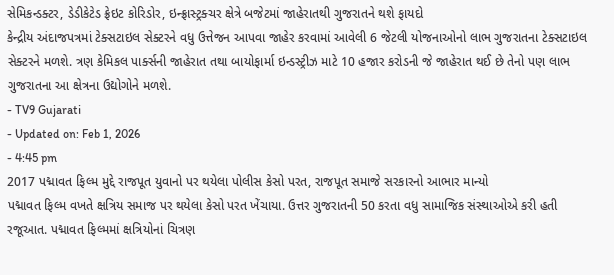સેમિકન્ડક્ટર, ડેડીકેટેડ ફ્રેઇટ કોરિડોર, ઇન્ફ્રાસ્ટ્રક્ચર ક્ષેત્રે બજેટમાં જાહેરાતથી ગુજરાતને થશે ફાયદો
કેન્દ્રીય અંદાજપત્રમાં ટેક્સટાઇલ સેક્ટરને વધુ ઉત્તેજન આપવા જાહેર કરવામાં આવેલી 6 જેટલી યોજનાઓનો લાભ ગુજરાતના ટેક્સટાઇલ સેક્ટરને મળશે. ત્રણ કેમિકલ પાર્ક્સની જાહેરાત તથા બાયોફાર્મા ઇન્ડસ્ટ્રીઝ માટે 10 હજાર કરોડની જે જાહેરાત થઈ છે તેનો પણ લાભ ગુજરાતના આ ક્ષેત્રના ઉદ્યોગોને મળશે.
- TV9 Gujarati
- Updated on: Feb 1, 2026
- 4:45 pm
2017 પદ્માવત ફિલ્મ મુદ્દે રાજપૂત યુવાનો પર થયેલા પોલીસ કેસો પરત, રાજપૂત સમાજે સરકારનો આભાર માન્યો
પદ્માવત ફિલ્મ વખતે ક્ષત્રિય સમાજ પર થયેલા કેસો પરત ખેંચાયા. ઉત્તર ગુજરાતની 50 કરતા વધુ સામાજિક સંસ્થાઓએ કરી હતી રજૂઆત. પદ્માવત ફિલ્મમાં ક્ષત્રિયોનાં ચિત્રણ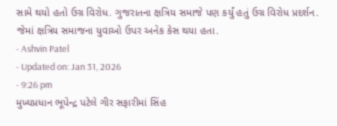સામે થયો હતો ઉગ્ર વિરોધ. ગુજરાતના ક્ષત્રિય સમાજે પણ કર્યું હતું ઉગ્ર વિરોધ પ્રદર્શન. જેમાં ક્ષત્રિય સમાજના યુવાઓ ઉપર અનેક કેસ થયા હતા.
- Ashvin Patel
- Updated on: Jan 31, 2026
- 9:26 pm
મુખ્યપ્રધાન ભૂપેન્દ્ર પટેલે ગીર સફારીમાં સિંહ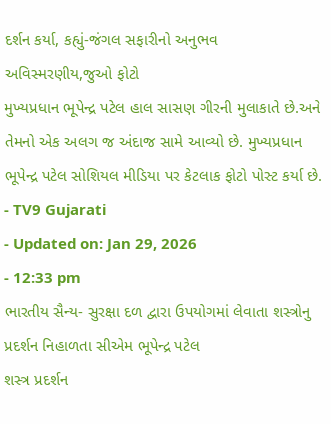દર્શન કર્યા, કહ્યું-જંગલ સફારીનો અનુભવ અવિસ્મરણીય,જુઓ ફોટો
મુખ્યપ્રધાન ભૂપેન્દ્ર પટેલ હાલ સાસણ ગીરની મુલાકાતે છે.અને તેમનો એક અલગ જ અંદાજ સામે આવ્યો છે. મુખ્યપ્રધાન ભૂપેન્દ્ર પટેલ સોશિયલ મીડિયા પર કેટલાક ફોટો પોસ્ટ કર્યા છે.
- TV9 Gujarati
- Updated on: Jan 29, 2026
- 12:33 pm
ભારતીય સૈન્ય- સુરક્ષા દળ દ્વારા ઉપયોગમાં લેવાતા શસ્ત્રોનુ પ્રદર્શન નિહાળતા સીએમ ભૂપેન્દ્ર પટેલ
શસ્ત્ર પ્રદર્શન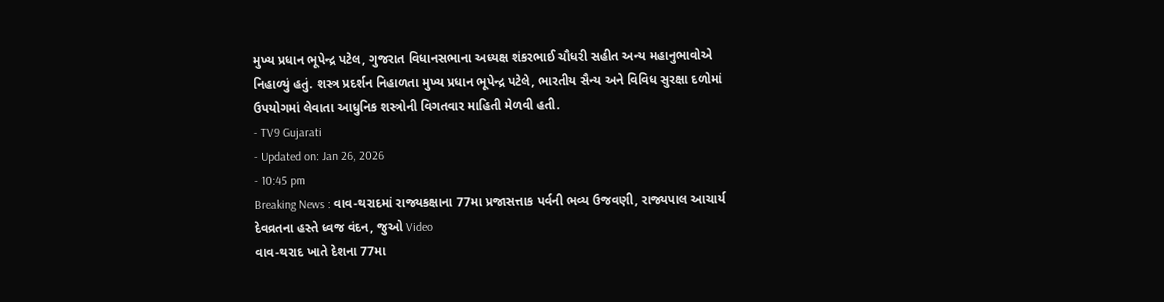મુખ્ય પ્રધાન ભૂપેન્દ્ર પટેલ, ગુજરાત વિધાનસભાના અધ્યક્ષ શંકરભાઈ ચૌધરી સહીત અન્ય મહાનુભાવોએ નિહાળ્યું હતું. શસ્ત્ર પ્રદર્શન નિહાળતા મુખ્ય પ્રધાન ભૂપેન્દ્ર પટેલે, ભારતીય સૈન્ય અને વિવિધ સુરક્ષા દળોમાં ઉપયોગમાં લેવાતા આધુનિક શસ્ત્રોની વિગતવાર માહિતી મેળવી હતી.
- TV9 Gujarati
- Updated on: Jan 26, 2026
- 10:45 pm
Breaking News : વાવ-થરાદમાં રાજ્યકક્ષાના 77મા પ્રજાસત્તાક પર્વની ભવ્ય ઉજવણી, રાજ્યપાલ આચાર્ય દેવવ્રતના હસ્તે ધ્વજ વંદન, જુઓ Video
વાવ-થરાદ ખાતે દેશના 77મા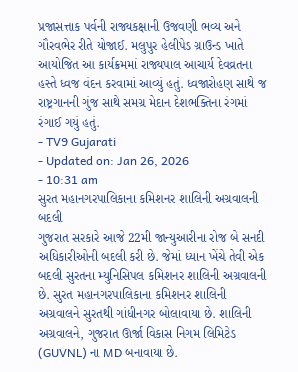પ્રજાસત્તાક પર્વની રાજ્યકક્ષાની ઉજવણી ભવ્ય અને ગૌરવભેર રીતે યોજાઈ. મલુપુર હેલીપેડ ગ્રાઉન્ડ ખાતે આયોજિત આ કાર્યક્રમમાં રાજ્યપાલ આચાર્ય દેવવ્રતના હસ્તે ધ્વજ વંદન કરવામાં આવ્યું હતું. ધ્વજારોહણ સાથે જ રાષ્ટ્રગાનની ગુંજ સાથે સમગ્ર મેદાન દેશભક્તિના રંગમાં રંગાઈ ગયું હતું.
- TV9 Gujarati
- Updated on: Jan 26, 2026
- 10:31 am
સુરત મહાનગરપાલિકાના કમિશનર શાલિની અગ્રવાલની બદલી
ગુજરાત સરકારે આજે 22મી જાન્યુઆરીના રોજ બે સનદી અધિકારીઓની બદલી કરી છે. જેમાં ધ્યાન ખેંચે તેવી એક બદલી સુરતના મ્યુનિસિપલ કમિશનર શાલિની અગ્રવાલની છે. સુરત મહાનગરપાલિકાના કમિશનર શાલિની અગ્રવાલને સુરતથી ગાંધીનગર બોલાવાયા છે. શાલિની અગ્રવાલને, ગુજરાત ઊર્જા વિકાસ નિગમ લિમિટેડ (GUVNL) ના MD બનાવાયા છે.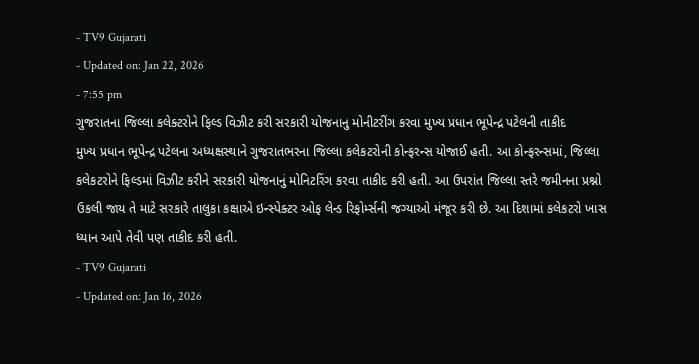- TV9 Gujarati
- Updated on: Jan 22, 2026
- 7:55 pm
ગુજરાતના જિલ્લા કલેક્ટરોને ફિલ્ડ વિઝીટ કરી સરકારી યોજનાનુ મોનીટરીંગ કરવા મુખ્ય પ્રધાન ભૂપેન્દ્ર પટેલની તાકીદ
મુખ્ય પ્રધાન ભૂપેન્દ્ર પટેલના અધ્યક્ષસ્થાને ગુજરાતભરના જિલ્લા કલેકટરોની કોન્ફરન્સ યોજાઈ હતી. આ કોન્ફરન્સમાં, જિલ્લા કલેકટરોને ફિલ્ડમાં વિઝીટ કરીને સરકારી યોજનાનું મોનિટરિંગ કરવા તાકીદ કરી હતી. આ ઉપરાંત જિલ્લા સ્તરે જમીનના પ્રશ્નો ઉકલી જાય તે માટે સરકારે તાલુકા કક્ષાએ ઇન્સ્પેક્ટર ઓફ લેન્ડ રિફોર્મ્સની જગ્યાઓ મંજૂર કરી છે. આ દિશામાં કલેકટરો ખાસ ધ્યાન આપે તેવી પણ તાકીદ કરી હતી.
- TV9 Gujarati
- Updated on: Jan 16, 2026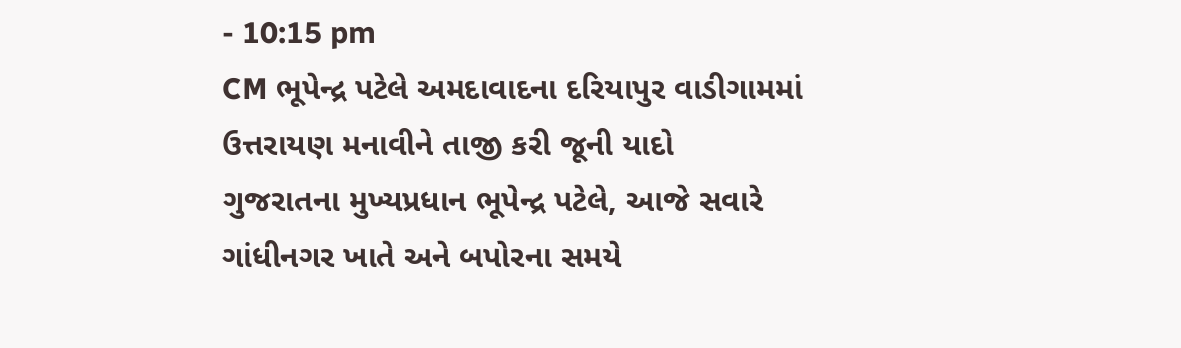- 10:15 pm
CM ભૂપેન્દ્ર પટેલે અમદાવાદના દરિયાપુર વાડીગામમાં ઉત્તરાયણ મનાવીને તાજી કરી જૂની યાદો
ગુજરાતના મુખ્યપ્રધાન ભૂપેન્દ્ર પટેલે, આજે સવારે ગાંધીનગર ખાતે અને બપોરના સમયે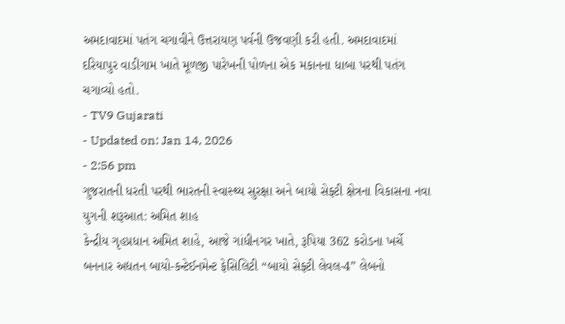અમદાવાદમાં પતંગ ચગાવીને ઉત્તરાયણ પર્વની ઉજવણી કરી હતી. અમદાવાદમાં દરિયાપુર વાડીગામ ખાતે મૂળજી પારેખની પોળના એક મકાનના ધાબા પરથી પતંગ ચગાવ્યો હતો.
- TV9 Gujarati
- Updated on: Jan 14, 2026
- 2:56 pm
ગુજરાતની ધરતી પરથી ભારતની સ્વાસ્થ્ય સુરક્ષા અને બાયો સેફ્ટી ક્ષેત્રના વિકાસના નવા યુગની શરૂઆત: અમિત શાહ
કેન્દ્રીય ગૃહપ્રધાન અમિત શાહે, આજે ગાંધીનગર ખાતે, રૂપિયા 362 કરોડના ખર્ચે બનનાર અદ્યતન બાયો-કન્ટેઈનમેન્ટ ફેસિલિટી “બાયો સેફ્ટી લેવલ-4” લેબનો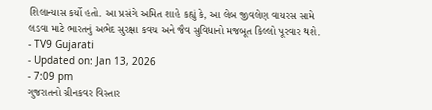શિલાન્યાસ કર્યો હતો. આ પ્રસંગે અમિત શાહે કહ્યું કે, આ લેબ જીવલેણ વાયરસ સામે લડવા માટે ભારતનું અભેદ સુરક્ષા કવચ અને જૈવ સુવિધાનો મજબૂત કિલ્લો પૂરવાર થશે.
- TV9 Gujarati
- Updated on: Jan 13, 2026
- 7:09 pm
ગુજરાતનો ગ્રીનકવર વિસ્તાર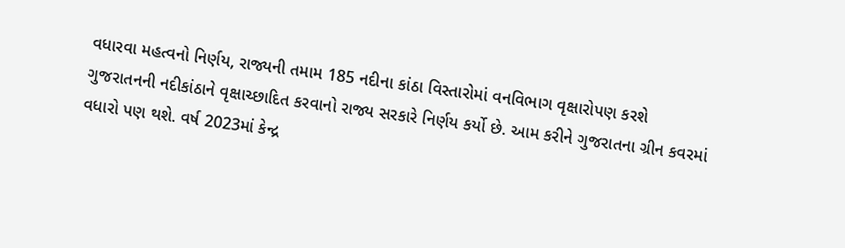વધારવા મહત્વનો નિર્ણય, રાજ્યની તમામ 185 નદીના કાંઠા વિસ્તારોમાં વનવિભાગ વૃક્ષારોપણ કરશે
ગુજરાતનની નદીકાંઠાને વૃક્ષાચ્છાદિત કરવાનો રાજ્ય સરકારે નિર્ણય કર્યો છે. આમ કરીને ગુજરાતના ગ્રીન કવરમાં વધારો પણ થશે. વર્ષ 2023માં કેન્દ્ર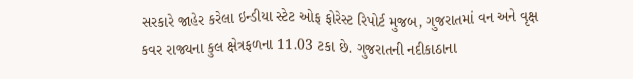સરકારે જાહેર કરેલા ઇન્ડીયા સ્ટેટ ઓફ ફોરેસ્ટ રિપોર્ટ મુજબ, ગુજરાતમાં વન અને વૃક્ષ કવર રાજ્યના કુલ ક્ષેત્રફળના 11.03 ટકા છે. ગુજરાતની નદીકાઠાના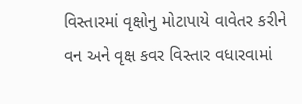વિસ્તારમાં વૃક્ષોનુ મોટાપાયે વાવેતર કરીને વન અને વૃક્ષ કવર વિસ્તાર વધારવામાં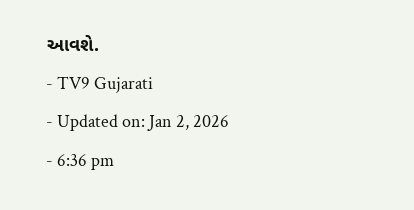આવશે.
- TV9 Gujarati
- Updated on: Jan 2, 2026
- 6:36 pm